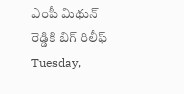ఎంపీ మిథున్ రెడ్డికి బిగ్ రిలీఫ్
Tuesday,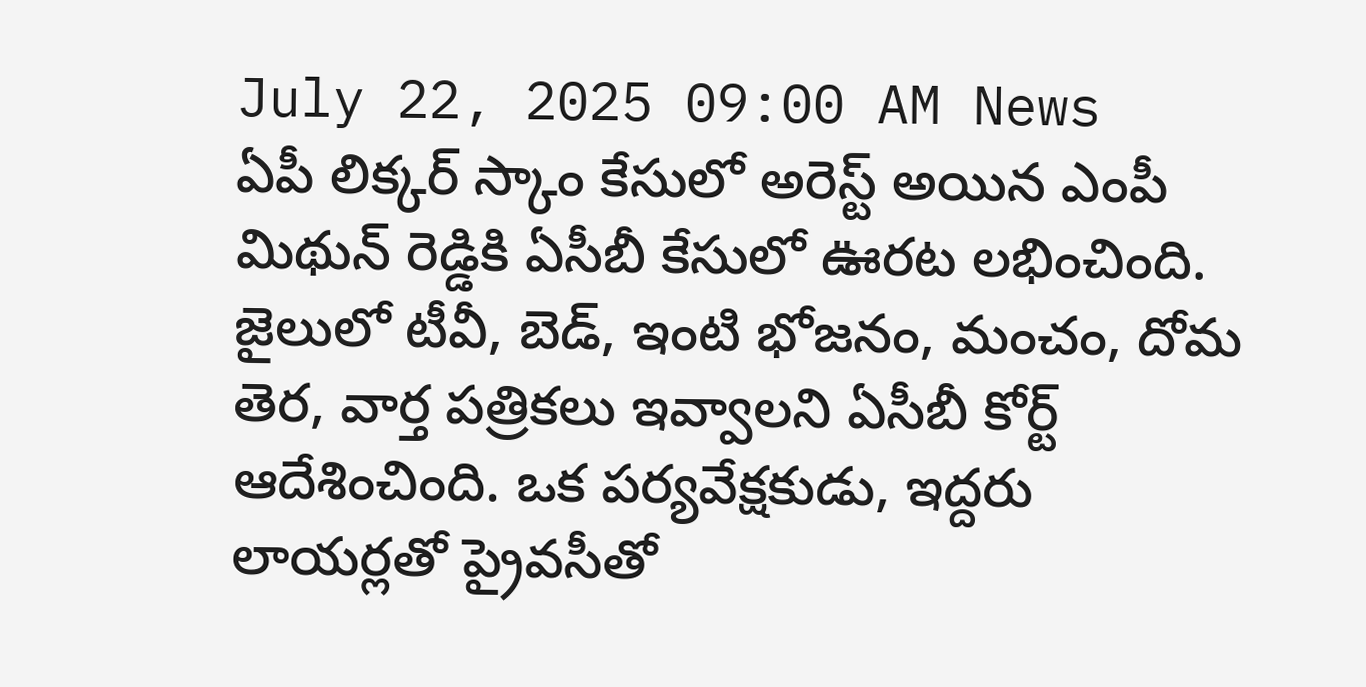July 22, 2025 09:00 AM News
ఏపీ లిక్కర్ స్కాం కేసులో అరెస్ట్ అయిన ఎంపీ మిథున్ రెడ్డికి ఏసీబీ కేసులో ఊరట లభించింది. జైలులో టీవీ, బెడ్, ఇంటి భోజనం, మంచం, దోమ తెర, వార్త పత్రికలు ఇవ్వాలని ఏసీబీ కోర్ట్ ఆదేశించింది. ఒక పర్యవేక్షకుడు, ఇద్దరు లాయర్లతో ప్రైవసీతో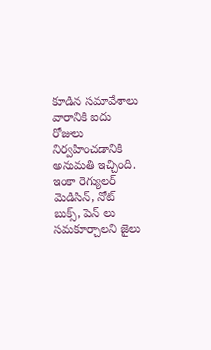కూడిన సమావేశాలు వారానికి ఐదు రోజులు నిర్వహించడానికి అనుమతి ఇచ్చింది. ఇంకా రెగ్యులర్ మెడిసిన్, నోట్ బుక్స్, పెన్ లు సమకూర్చాలని జైలు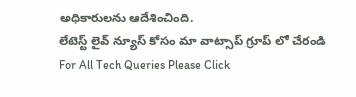అధికారులను ఆదేశించింది.
లేటెస్ట్ లైవ్ న్యూస్ కోసం మా వాట్సాప్ గ్రూప్ లో చేరండి
For All Tech Queries Please Click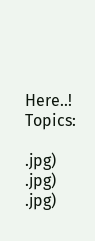Here..!
Topics:

.jpg)
.jpg)
.jpg)